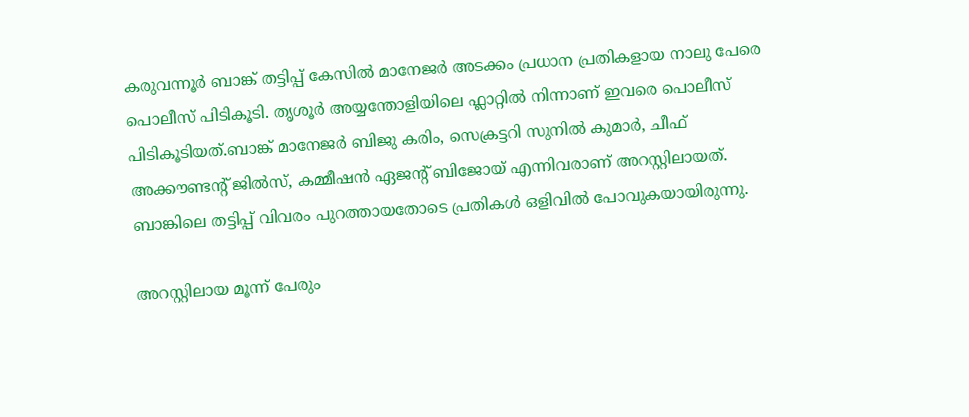കരുവന്നൂർ ബാങ്ക് തട്ടിപ്പ് കേസിൽ മാനേജർ അടക്കം പ്രധാന പ്രതികളായ നാലു പേരെ പൊലീസ് പിടികൂടി. തൃശൂർ അയ്യന്തോളിയിലെ ഫ്ലാറ്റിൽ നിന്നാണ് ഇവരെ പൊലീസ് പിടികൂടിയത്.ബാങ്ക് മാനേജർ ബിജു കരിം, സെക്രട്ടറി സുനിൽ കുമാർ, ചീഫ് അക്കൗണ്ടന്റ് ജിൽസ്, കമ്മീഷൻ ഏജന്റ് ബിജോയ് എന്നിവരാണ് അറസ്റ്റിലായത്. ബാങ്കിലെ തട്ടിപ്പ് വിവരം പുറത്തായതോടെ പ്രതികൾ ഒളിവിൽ പോവുകയായിരുന്നു.

അറസ്റ്റിലായ മൂന്ന് പേരും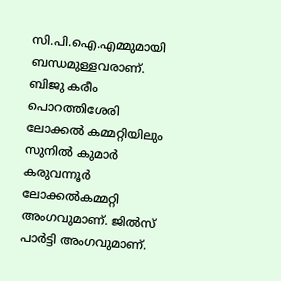സി.പി.ഐ.എമ്മുമായി ബന്ധമുള്ളവരാണ്. ബിജു കരീം പൊറത്തിശേരി ലോക്കൽ കമ്മറ്റിയിലും സുനിൽ കുമാർ കരുവന്നൂർ ലോക്കൽകമ്മറ്റി അംഗവുമാണ്. ജിൽസ് പാർട്ടി അംഗവുമാണ്.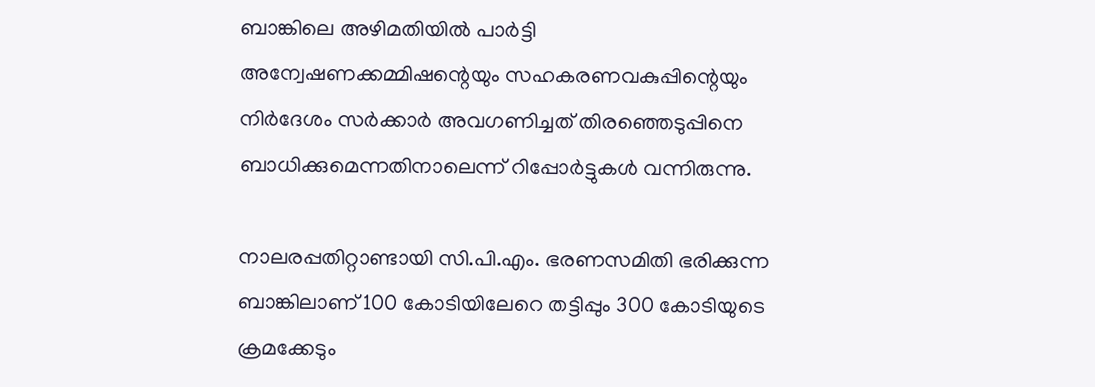ബാങ്കിലെ അഴിമതിയിൽ പാർട്ടി അന്വേഷണക്കമ്മിഷന്റെയും സഹകരണവകുപ്പിന്റെയും നിർദേശം സർക്കാർ അവഗണിച്ചത് തിരഞ്ഞെടുപ്പിനെ ബാധിക്കുമെന്നതിനാലെന്ന് റിപ്പോർട്ടുകൾ വന്നിരുന്നു.

നാലരപ്പതിറ്റാണ്ടായി സി.പി.എം. ഭരണസമിതി ഭരിക്കുന്ന ബാങ്കിലാണ് 100 കോടിയിലേറെ തട്ടിപ്പും 300 കോടിയുടെ ക്രമക്കേടും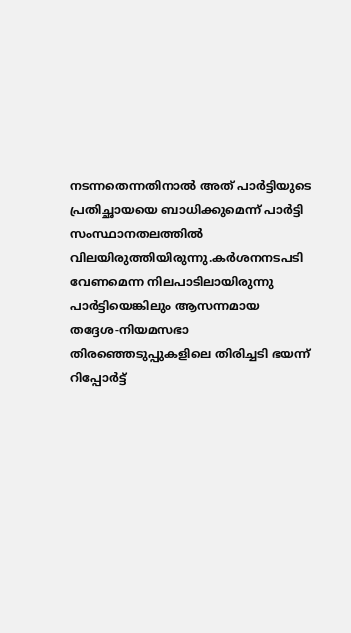നടന്നതെന്നതിനാൽ അത് പാർട്ടിയുടെ പ്രതിച്ഛായയെ ബാധിക്കുമെന്ന് പാർട്ടി സംസ്ഥാനതലത്തിൽ വിലയിരുത്തിയിരുന്നു.കർശനനടപടി വേണമെന്ന നിലപാടിലായിരുന്നു പാർട്ടിയെങ്കിലും ആസന്നമായ തദ്ദേശ-നിയമസഭാ തിരഞ്ഞെടുപ്പുകളിലെ തിരിച്ചടി ഭയന്ന് റിപ്പോർട്ട്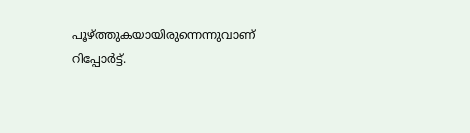പൂഴ്‌ത്തുകയായിരുന്നെന്നുവാണ് റിപ്പോർട്ട്.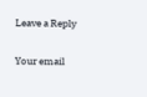Leave a Reply

Your email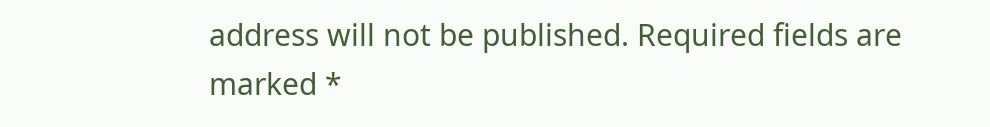address will not be published. Required fields are marked *